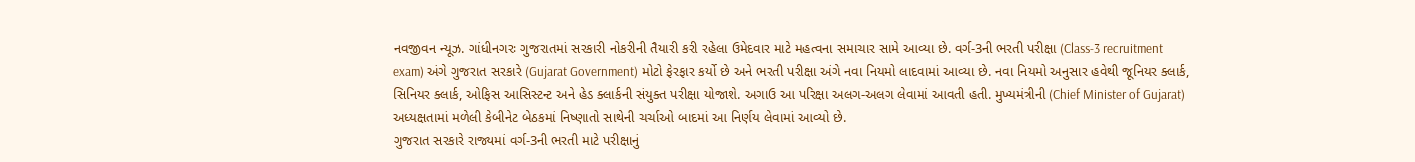નવજીવન ન્યૂઝ. ગાંધીનગરઃ ગુજરાતમાં સરકારી નોકરીની તૈયારી કરી રહેલા ઉમેદવાર માટે મહત્વના સમાચાર સામે આવ્યા છે. વર્ગ-3ની ભરતી પરીક્ષા (Class-3 recruitment exam) અંગે ગુજરાત સરકારે (Gujarat Government) મોટો ફેરફાર કર્યો છે અને ભરતી પરીક્ષા અંગે નવા નિયમો લાદવામાં આવ્યા છે. નવા નિયમો અનુસાર હવેથી જૂનિયર ક્લાર્ક, સિનિયર ક્લાર્ક, ઓફિસ આસિસ્ટન્ટ અને હેડ ક્લાર્કની સંયુક્ત પરીક્ષા યોજાશે. અગાઉ આ પરિક્ષા અલગ-અલગ લેવામાં આવતી હતી. મુખ્યમંત્રીની (Chief Minister of Gujarat) અધ્યક્ષતામાં મળેલી કેબીનેટ બેઠકમાં નિષ્ણાતો સાથેની ચર્ચાઓ બાદમાં આ નિર્ણય લેવામાં આવ્યો છે.
ગુજરાત સરકારે રાજ્યમાં વર્ગ-3ની ભરતી માટે પરીક્ષાનું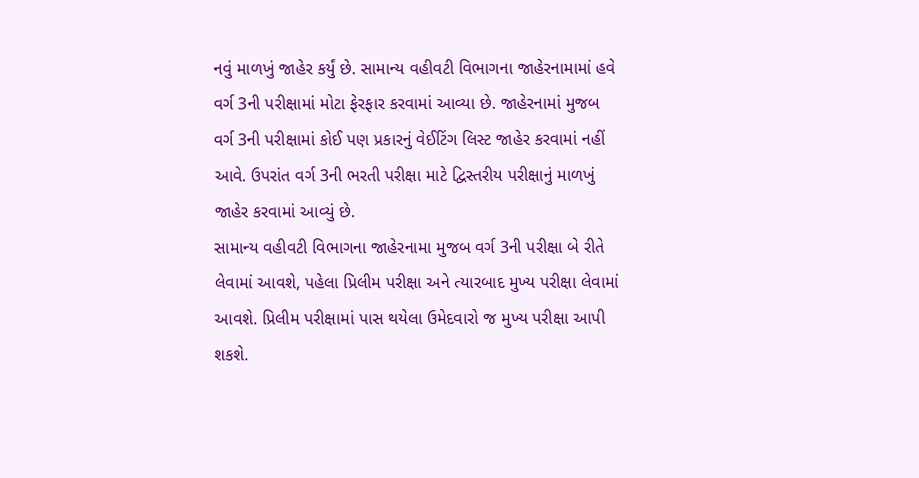નવું માળખું જાહેર કર્યું છે. સામાન્ય વહીવટી વિભાગના જાહેરનામામાં હવે વર્ગ 3ની પરીક્ષામાં મોટા ફેરફાર કરવામાં આવ્યા છે. જાહેરનામાં મુજબ વર્ગ 3ની પરીક્ષામાં કોઈ પણ પ્રકારનું વેઈટિંગ લિસ્ટ જાહેર કરવામાં નહીં આવે. ઉપરાંત વર્ગ 3ની ભરતી પરીક્ષા માટે દ્વિસ્તરીય પરીક્ષાનું માળખું જાહેર કરવામાં આવ્યું છે.
સામાન્ય વહીવટી વિભાગના જાહેરનામા મુજબ વર્ગ 3ની પરીક્ષા બે રીતે લેવામાં આવશે, પહેલા પ્રિલીમ પરીક્ષા અને ત્યારબાદ મુખ્ય પરીક્ષા લેવામાં આવશે. પ્રિલીમ પરીક્ષામાં પાસ થયેલા ઉમેદવારો જ મુખ્ય પરીક્ષા આપી શકશે.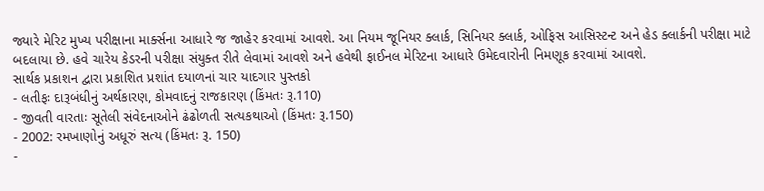જ્યારે મેરિટ મુખ્ય પરીક્ષાના માર્ક્સના આધારે જ જાહેર કરવામાં આવશે. આ નિયમ જૂનિયર ક્લાર્ક, સિનિયર ક્લાર્ક, ઓફિસ આસિસ્ટન્ટ અને હેડ ક્લાર્કની પરીક્ષા માટે બદલાયા છે. હવે ચારેય કેડરની પરીક્ષા સંયુક્ત રીતે લેવામાં આવશે અને હવેથી ફાઈનલ મેરિટના આધારે ઉમેદવારોની નિમણૂક કરવામાં આવશે.
સાર્થક પ્રકાશન દ્વારા પ્રકાશિત પ્રશાંત દયાળનાં ચાર યાદગાર પુસ્તકો
- લતીફઃ દારૂબંધીનું અર્થકારણ, કોમવાદનું રાજકારણ (કિંમતઃ રૂ.110)
- જીવતી વારતાઃ સૂતેલી સંવેદનાઓને ઢંઢોળતી સત્યકથાઓ (કિંમતઃ રૂ.150)
- 2002: રમખાણોનું અધૂરું સત્ય (કિંમતઃ રૂ. 150)
-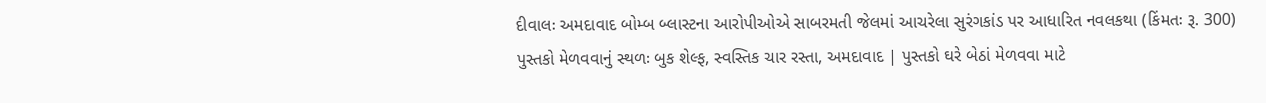દીવાલઃ અમદાવાદ બોમ્બ બ્લાસ્ટના આરોપીઓએ સાબરમતી જેલમાં આચરેલા સુરંગકાંડ પર આધારિત નવલકથા (કિંમતઃ રૂ. 300)
પુસ્તકો મેળવવાનું સ્થળઃ બુક શેલ્ફ, સ્વસ્તિક ચાર રસ્તા, અમદાવાદ | પુસ્તકો ઘરે બેઠાં મેળવવા માટે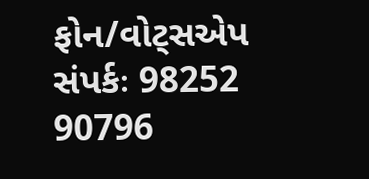ફોન/વોટ્સએપ સંપર્કઃ 98252 90796